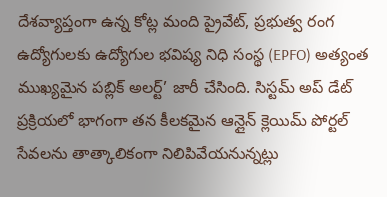దేశవ్యాప్తంగా ఉన్న కోట్ల మంది ప్రైవేట్, ప్రభుత్వ రంగ ఉద్యోగులకు ఉద్యోగుల భవిష్య నిధి సంస్థ (EPFO) అత్యంత ముఖ్యమైన పబ్లిక్ అలర్ట్’ జారీ చేసింది. సిస్టమ్ అప్ డేట్ ప్రక్రియలో భాగంగా తన కీలకమైన ఆన్లైన్ క్లెయిమ్ పోర్టల్ సేవలను తాత్కాలికంగా నిలిపివేయనున్నట్లు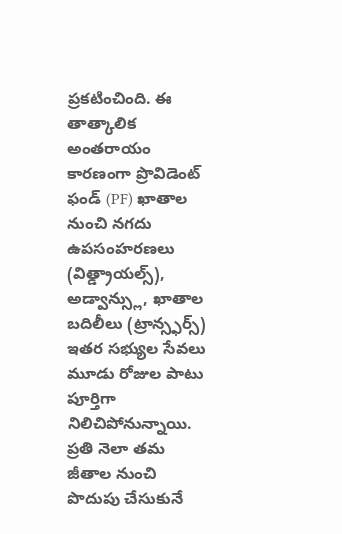ప్రకటించింది. ఈ తాత్కాలిక అంతరాయం కారణంగా ప్రొవిడెంట్ ఫండ్ (PF) ఖాతాల నుంచి నగదు ఉపసంహరణలు (విత్డ్రాయల్స్), అడ్వాన్స్లు, ఖాతాల బదిలీలు (ట్రాన్స్ఫర్స్) ఇతర సభ్యుల సేవలు మూడు రోజుల పాటు పూర్తిగా నిలిచిపోనున్నాయి. ప్రతి నెలా తమ జీతాల నుంచి పొదుపు చేసుకునే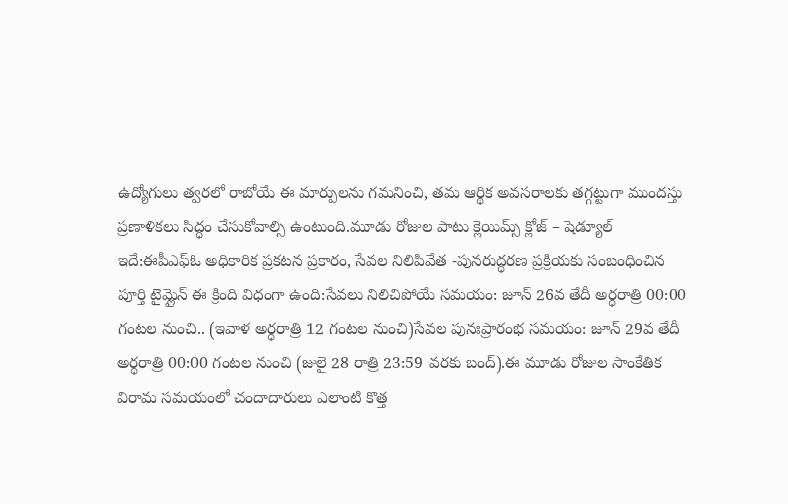ఉద్యోగులు త్వరలో రాబోయే ఈ మార్పులను గమనించి, తమ ఆర్థిక అవసరాలకు తగ్గట్టుగా ముందస్తు ప్రణాళికలు సిద్ధం చేసుకోవాల్సి ఉంటుంది.మూడు రోజుల పాటు క్లెయిమ్స్ క్లోజ్ – షెడ్యూల్ ఇదే:ఈపీఎఫ్ఓ అధికారిక ప్రకటన ప్రకారం, సేవల నిలిపివేత -పునరుద్ధరణ ప్రక్రియకు సంబంధించిన పూర్తి టైమ్లైన్ ఈ క్రింది విధంగా ఉంది:సేవలు నిలిచిపోయే సమయం: జూన్ 26వ తేదీ అర్ధరాత్రి 00:00 గంటల నుంచి.. (ఇవాళ అర్ధరాత్రి 12 గంటల నుంచి)సేవల పునఃప్రారంభ సమయం: జూన్ 29వ తేదీ అర్ధరాత్రి 00:00 గంటల నుంచి (జులై 28 రాత్రి 23:59 వరకు బంద్).ఈ మూడు రోజుల సాంకేతిక విరామ సమయంలో చందాదారులు ఎలాంటి కొత్త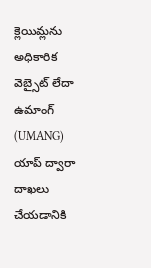క్లెయిమ్లను అధికారిక వెబ్సైట్ లేదా ఉమాంగ్ (UMANG) యాప్ ద్వారా దాఖలు చేయడానికి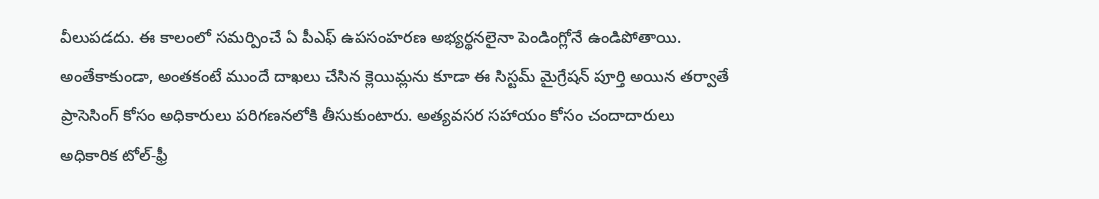వీలుపడదు. ఈ కాలంలో సమర్పించే ఏ పీఎఫ్ ఉపసంహరణ అభ్యర్థనలైనా పెండింగ్లోనే ఉండిపోతాయి. అంతేకాకుండా, అంతకంటే ముందే దాఖలు చేసిన క్లెయిమ్లను కూడా ఈ సిస్టమ్ మైగ్రేషన్ పూర్తి అయిన తర్వాతే ప్రాసెసింగ్ కోసం అధికారులు పరిగణనలోకి తీసుకుంటారు. అత్యవసర సహాయం కోసం చందాదారులు అధికారిక టోల్-ఫ్రీ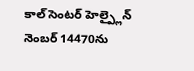కాల్ సెంటర్ హెల్ప్లైన్ నెంబర్ 14470ను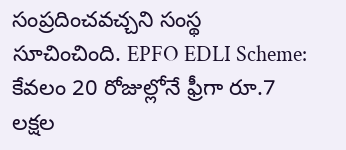సంప్రదించవచ్చని సంస్థ సూచించింది. EPFO EDLI Scheme: కేవలం 20 రోజుల్లోనే ఫ్రీగా రూ.7 లక్షల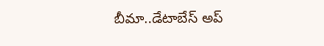బీమా..డేటాబేస్ అప్